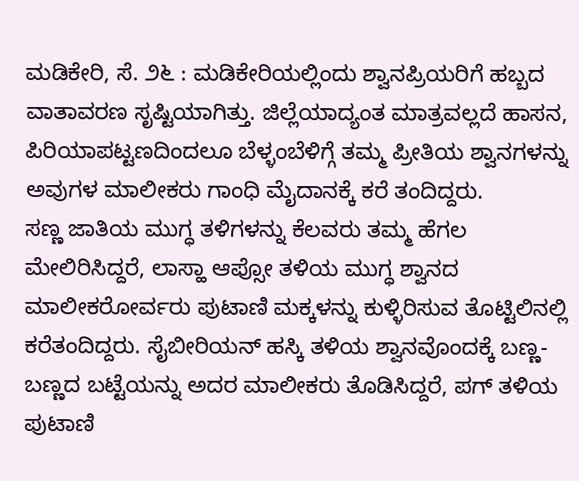ಮಡಿಕೇರಿ, ಸೆ. ೨೬ : ಮಡಿಕೇರಿಯಲ್ಲಿಂದು ಶ್ವಾನಪ್ರಿಯರಿಗೆ ಹಬ್ಬದ ವಾತಾವರಣ ಸೃಷ್ಟಿಯಾಗಿತ್ತು. ಜಿಲ್ಲೆಯಾದ್ಯಂತ ಮಾತ್ರವಲ್ಲದೆ ಹಾಸನ, ಪಿರಿಯಾಪಟ್ಟಣದಿಂದಲೂ ಬೆಳ್ಳಂಬೆಳಿಗ್ಗೆ ತಮ್ಮ ಪ್ರೀತಿಯ ಶ್ವಾನಗಳನ್ನು ಅವುಗಳ ಮಾಲೀಕರು ಗಾಂಧಿ ಮೈದಾನಕ್ಕೆ ಕರೆ ತಂದಿದ್ದರು.
ಸಣ್ಣ ಜಾತಿಯ ಮುಗ್ಧ ತಳಿಗಳನ್ನು ಕೆಲವರು ತಮ್ಮ ಹೆಗಲ ಮೇಲಿರಿಸಿದ್ದರೆ, ಲಾಸ್ಹಾ ಆಪ್ಸೋ ತಳಿಯ ಮುಗ್ಧ ಶ್ವಾನದ ಮಾಲೀಕರೋರ್ವರು ಪುಟಾಣಿ ಮಕ್ಕಳನ್ನು ಕುಳ್ಳಿರಿಸುವ ತೊಟ್ಟಿಲಿನಲ್ಲಿ ಕರೆತಂದಿದ್ದರು. ಸೈಬೀರಿಯನ್ ಹಸ್ಕಿ ತಳಿಯ ಶ್ವಾನವೊಂದಕ್ಕೆ ಬಣ್ಣ-ಬಣ್ಣದ ಬಟ್ಟೆಯನ್ನು ಅದರ ಮಾಲೀಕರು ತೊಡಿಸಿದ್ದರೆ, ಪಗ್ ತಳಿಯ ಪುಟಾಣಿ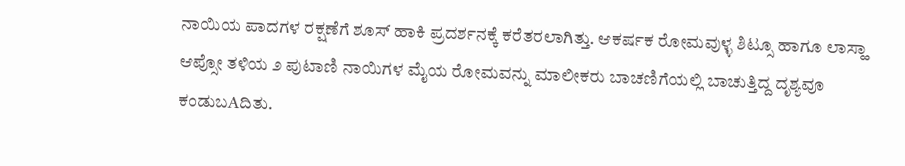ನಾಯಿಯ ಪಾದಗಳ ರಕ್ಷಣೆಗೆ ಶೂಸ್ ಹಾಕಿ ಪ್ರದರ್ಶನಕ್ಕೆ ಕರೆತರಲಾಗಿತ್ತು. ಆಕರ್ಷಕ ರೋಮವುಳ್ಳ ಶಿಟ್ಸೂ ಹಾಗೂ ಲಾಸ್ಹಾ ಆಪ್ಸೋ ತಳಿಯ ೨ ಪುಟಾಣಿ ನಾಯಿಗಳ ಮೈಯ ರೋಮವನ್ನು ಮಾಲೀಕರು ಬಾಚಣಿಗೆಯಲ್ಲಿ ಬಾಚುತ್ತಿದ್ದ ದೃಶ್ಯವೂ ಕಂಡುಬAದಿತು.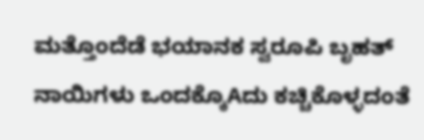ಮತ್ತೊಂದೆಡೆ ಭಯಾನಕ ಸ್ವರೂಪಿ ಬೃಹತ್ ನಾಯಿಗಳು ಒಂದಕ್ಕೊAದು ಕಚ್ಚಿಕೊಳ್ಳದಂತೆ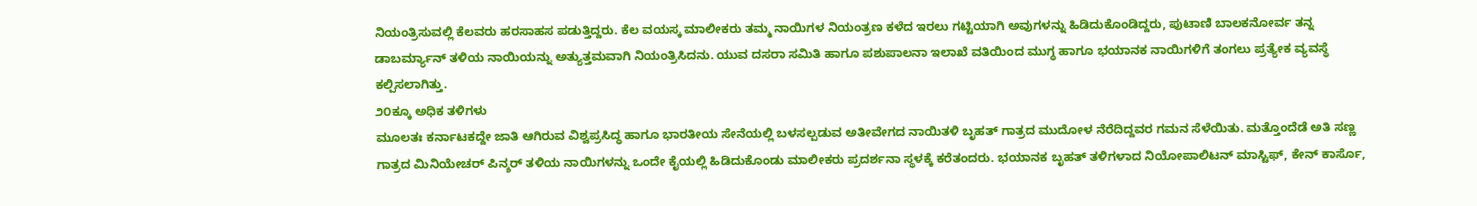ನಿಯಂತ್ರಿಸುವಲ್ಲಿ ಕೆಲವರು ಹರಸಾಹಸ ಪಡುತ್ತಿದ್ದರು. ಕೆಲ ವಯಸ್ಕ ಮಾಲೀಕರು ತಮ್ಮ ನಾಯಿಗಳ ನಿಯಂತ್ರಣ ಕಳೆದ ಇರಲು ಗಟ್ಟಿಯಾಗಿ ಅವುಗಳನ್ನು ಹಿಡಿದುಕೊಂಡಿದ್ದರು, ಪುಟಾಣಿ ಬಾಲಕನೋರ್ವ ತನ್ನ ಡಾಬರ್ಮ್ಯಾನ್ ತಳಿಯ ನಾಯಿಯನ್ನು ಅತ್ಯುತ್ತಮವಾಗಿ ನಿಯಂತ್ರಿಸಿದನು. ಯುವ ದಸರಾ ಸಮಿತಿ ಹಾಗೂ ಪಶುಪಾಲನಾ ಇಲಾಖೆ ವತಿಯಿಂದ ಮುಗ್ಧ ಹಾಗೂ ಭಯಾನಕ ನಾಯಿಗಳಿಗೆ ತಂಗಲು ಪ್ರತ್ಯೇಕ ವ್ಯವಸ್ಥೆ ಕಲ್ಪಿಸಲಾಗಿತ್ತು.
೨೦ಕ್ಕೂ ಅಧಿಕ ತಳಿಗಳು
ಮೂಲತಃ ಕರ್ನಾಟಕದ್ದೇ ಜಾತಿ ಆಗಿರುವ ವಿಶ್ವಪ್ರಸಿದ್ಧ ಹಾಗೂ ಭಾರತೀಯ ಸೇನೆಯಲ್ಲಿ ಬಳಸಲ್ಪಡುವ ಅತೀವೇಗದ ನಾಯಿತಳಿ ಬೃಹತ್ ಗಾತ್ರದ ಮುದೋಳ ನೆರೆದಿದ್ದವರ ಗಮನ ಸೆಳೆಯಿತು. ಮತ್ತೊಂದೆಡೆ ಅತಿ ಸಣ್ಣ ಗಾತ್ರದ ಮಿನಿಯೇಚರ್ ಪಿನ್ಶರ್ ತಳಿಯ ನಾಯಿಗಳನ್ನು ಒಂದೇ ಕೈಯಲ್ಲಿ ಹಿಡಿದುಕೊಂಡು ಮಾಲೀಕರು ಪ್ರದರ್ಶನಾ ಸ್ಥಳಕ್ಕೆ ಕರೆತಂದರು. ಭಯಾನಕ ಬೃಹತ್ ತಳಿಗಳಾದ ನಿಯೋಪಾಲಿಟನ್ ಮಾಸ್ಟಿಫ್, ಕೇನ್ ಕಾರ್ಸೊ,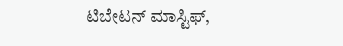ಟಿಬೇಟನ್ ಮಾಸ್ಟಿಫ್,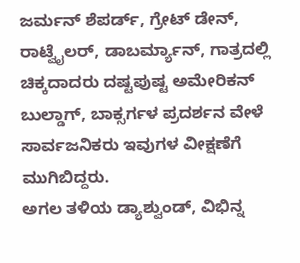ಜರ್ಮನ್ ಶೆಪರ್ಡ್, ಗ್ರೇಟ್ ಡೇನ್, ರಾಟ್ವೈಲರ್, ಡಾಬರ್ಮ್ಯಾನ್, ಗಾತ್ರದಲ್ಲಿ ಚಿಕ್ಕದಾದರು ದಷ್ಟಪುಷ್ಟ ಅಮೇರಿಕನ್ ಬುಲ್ಡಾಗ್, ಬಾಕ್ಸರ್ಗಳ ಪ್ರದರ್ಶನ ವೇಳೆ ಸಾರ್ವಜನಿಕರು ಇವುಗಳ ವೀಕ್ಷಣೆಗೆ ಮುಗಿಬಿದ್ದರು.
ಅಗಲ ತಳಿಯ ಡ್ಯಾಶ್ವುಂಡ್, ವಿಭಿನ್ನ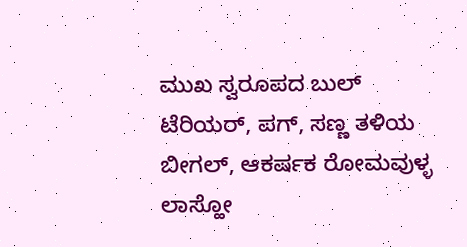ಮುಖ ಸ್ವರೂಪದ ಬುಲ್ ಟೆರಿಯರ್, ಪಗ್, ಸಣ್ಣ ತಳಿಯ ಬೀಗಲ್, ಆಕರ್ಷಕ ರೋಮವುಳ್ಳ ಲಾಸ್ಹೋ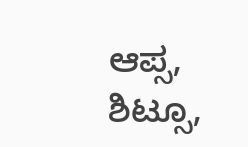ಆಪ್ಸ, ಶಿಟ್ಸೂ,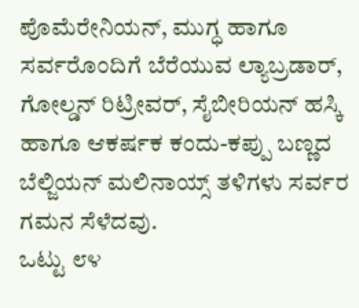ಪೊಮೆರೇನಿಯನ್, ಮುಗ್ಧ ಹಾಗೂ ಸರ್ವರೊಂದಿಗೆ ಬೆರೆಯುವ ಲ್ಯಾಬ್ರಡಾರ್, ಗೋಲ್ಡನ್ ರಿಟ್ರೀವರ್, ಸೈಬೀರಿಯನ್ ಹಸ್ಕಿ ಹಾಗೂ ಆಕರ್ಷಕ ಕಂದು-ಕಪ್ಪು ಬಣ್ಣದ ಬೆಲ್ಜಿಯನ್ ಮಲಿನಾಯ್ಸ್ ತಳಿಗಳು ಸರ್ವರ ಗಮನ ಸೆಳೆದವು.
ಒಟ್ಟು ೮೪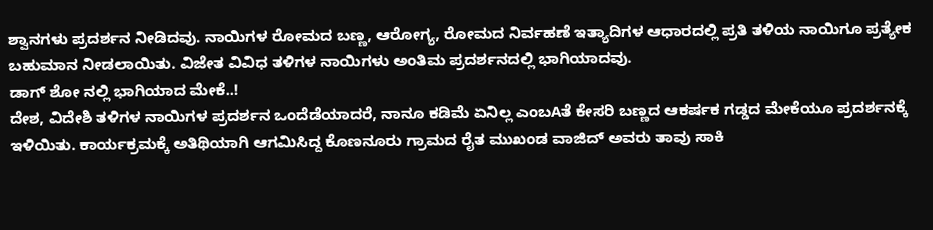ಶ್ವಾನಗಳು ಪ್ರದರ್ಶನ ನೀಡಿದವು. ನಾಯಿಗಳ ರೋಮದ ಬಣ್ಣ, ಆರೋಗ್ಯ, ರೋಮದ ನಿರ್ವಹಣೆ ಇತ್ಯಾದಿಗಳ ಆಧಾರದಲ್ಲಿ ಪ್ರತಿ ತಳಿಯ ನಾಯಿಗೂ ಪ್ರತ್ಯೇಕ ಬಹುಮಾನ ನೀಡಲಾಯಿತು. ವಿಜೇತ ವಿವಿಧ ತಳಿಗಳ ನಾಯಿಗಳು ಅಂತಿಮ ಪ್ರದರ್ಶನದಲ್ಲಿ ಭಾಗಿಯಾದವು.
ಡಾಗ್ ಶೋ ನಲ್ಲಿ ಭಾಗಿಯಾದ ಮೇಕೆ..!
ದೇಶ, ವಿದೇಶಿ ತಳಿಗಳ ನಾಯಿಗಳ ಪ್ರದರ್ಶನ ಒಂದೆಡೆಯಾದರೆ, ನಾನೂ ಕಡಿಮೆ ಏನಿಲ್ಲ ಎಂಬAತೆ ಕೇಸರಿ ಬಣ್ಣದ ಆಕರ್ಷಕ ಗಡ್ಡದ ಮೇಕೆಯೂ ಪ್ರದರ್ಶನಕ್ಕೆ ಇಳಿಯಿತು. ಕಾರ್ಯಕ್ರಮಕ್ಕೆ ಅತಿಥಿಯಾಗಿ ಆಗಮಿಸಿದ್ದ ಕೊಣನೂರು ಗ್ರಾಮದ ರೈತ ಮುಖಂಡ ವಾಜಿದ್ ಅವರು ತಾವು ಸಾಕಿ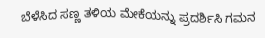ಬೆಳೆಸಿದ ಸಣ್ಣ ತಳಿಯ ಮೇಕೆಯನ್ನು ಪ್ರದರ್ಶಿಸಿ ಗಮನ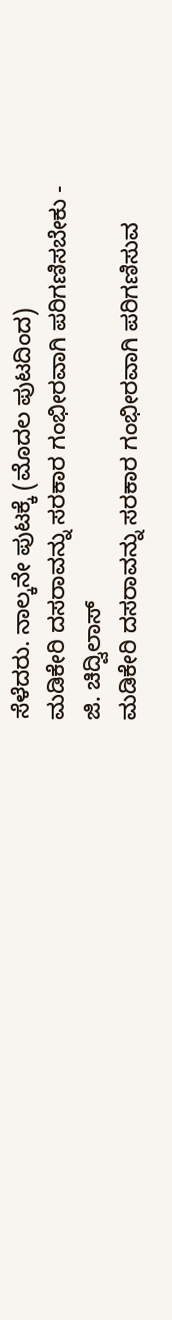ಸೆಳೆದರು. ನಾಲ್ಕನೇ ಪುಟಕ್ಕೆ (ಮೊದಲ ಪುಟದಿಂದ)
ಮಡಿಕೇರಿ ದಸರಾವನ್ನು ಸರಕಾರ ಗಂಭೀರವಾಗಿ ಪರಿಗಣಿಸಬೇಕು - ಜಿ. ಚಿದ್ವಿಲಾಸ್
ಮಡಿಕೇರಿ ದಸರಾವನ್ನು ಸರಕಾರ ಗಂಭೀರವಾಗಿ ಪರಿಗಣಿಸುವ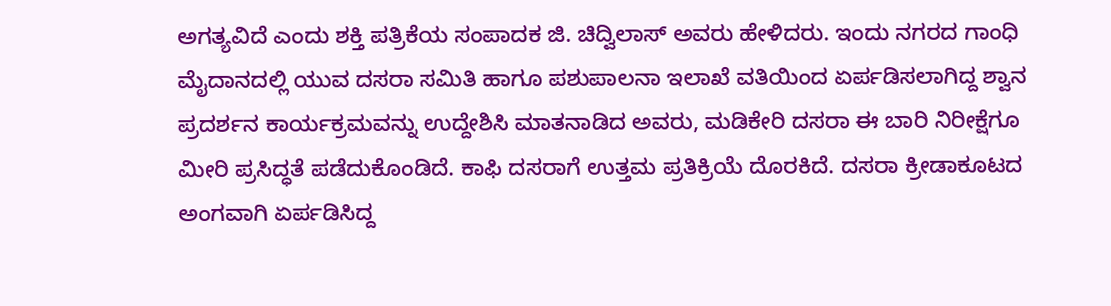ಅಗತ್ಯವಿದೆ ಎಂದು ಶಕ್ತಿ ಪತ್ರಿಕೆಯ ಸಂಪಾದಕ ಜಿ. ಚಿದ್ವಿಲಾಸ್ ಅವರು ಹೇಳಿದರು. ಇಂದು ನಗರದ ಗಾಂಧಿ ಮೈದಾನದಲ್ಲಿ ಯುವ ದಸರಾ ಸಮಿತಿ ಹಾಗೂ ಪಶುಪಾಲನಾ ಇಲಾಖೆ ವತಿಯಿಂದ ಏರ್ಪಡಿಸಲಾಗಿದ್ದ ಶ್ವಾನ ಪ್ರದರ್ಶನ ಕಾರ್ಯಕ್ರಮವನ್ನು ಉದ್ದೇಶಿಸಿ ಮಾತನಾಡಿದ ಅವರು, ಮಡಿಕೇರಿ ದಸರಾ ಈ ಬಾರಿ ನಿರೀಕ್ಷೆಗೂ ಮೀರಿ ಪ್ರಸಿದ್ಧತೆ ಪಡೆದುಕೊಂಡಿದೆ. ಕಾಫಿ ದಸರಾಗೆ ಉತ್ತಮ ಪ್ರತಿಕ್ರಿಯೆ ದೊರಕಿದೆ. ದಸರಾ ಕ್ರೀಡಾಕೂಟದ ಅಂಗವಾಗಿ ಏರ್ಪಡಿಸಿದ್ದ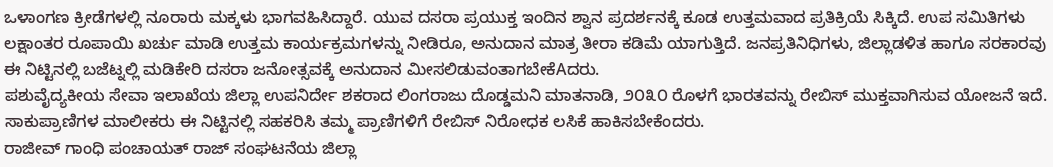ಒಳಾಂಗಣ ಕ್ರೀಡೆಗಳಲ್ಲಿ ನೂರಾರು ಮಕ್ಕಳು ಭಾಗವಹಿಸಿದ್ದಾರೆ. ಯುವ ದಸರಾ ಪ್ರಯುಕ್ತ ಇಂದಿನ ಶ್ವಾನ ಪ್ರದರ್ಶನಕ್ಕೆ ಕೂಡ ಉತ್ತಮವಾದ ಪ್ರತಿಕ್ರಿಯೆ ಸಿಕ್ಕಿದೆ. ಉಪ ಸಮಿತಿಗಳು ಲಕ್ಷಾಂತರ ರೂಪಾಯಿ ಖರ್ಚು ಮಾಡಿ ಉತ್ತಮ ಕಾರ್ಯಕ್ರಮಗಳನ್ನು ನೀಡಿರೂ, ಅನುದಾನ ಮಾತ್ರ ತೀರಾ ಕಡಿಮೆ ಯಾಗುತ್ತಿದೆ. ಜನಪ್ರತಿನಿಧಿಗಳು, ಜಿಲ್ಲಾಡಳಿತ ಹಾಗೂ ಸರಕಾರವು ಈ ನಿಟ್ಟಿನಲ್ಲಿ ಬಜೆಟ್ನಲ್ಲಿ ಮಡಿಕೇರಿ ದಸರಾ ಜನೋತ್ಸವಕ್ಕೆ ಅನುದಾನ ಮೀಸಲಿಡುವಂತಾಗಬೇಕೆAದರು.
ಪಶುವೈದ್ಯಕೀಯ ಸೇವಾ ಇಲಾಖೆಯ ಜಿಲ್ಲಾ ಉಪನಿರ್ದೇ ಶಕರಾದ ಲಿಂಗರಾಜು ದೊಡ್ಡಮನಿ ಮಾತನಾಡಿ, ೨೦೩೦ ರೊಳಗೆ ಭಾರತವನ್ನು ರೇಬಿಸ್ ಮುಕ್ತವಾಗಿಸುವ ಯೋಜನೆ ಇದೆ. ಸಾಕುಪ್ರಾಣಿಗಳ ಮಾಲೀಕರು ಈ ನಿಟ್ಟಿನಲ್ಲಿ ಸಹಕರಿಸಿ ತಮ್ಮ ಪ್ರಾಣಿಗಳಿಗೆ ರೇಬಿಸ್ ನಿರೋಧಕ ಲಸಿಕೆ ಹಾಕಿಸಬೇಕೆಂದರು.
ರಾಜೀವ್ ಗಾಂಧಿ ಪಂಚಾಯತ್ ರಾಜ್ ಸಂಘಟನೆಯ ಜಿಲ್ಲಾ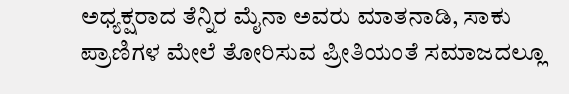ಅಧ್ಯಕ್ಷರಾದ ತೆನ್ನಿರ ಮೈನಾ ಅವರು ಮಾತನಾಡಿ, ಸಾಕು ಪ್ರಾಣಿಗಳ ಮೇಲೆ ತೋರಿಸುವ ಪ್ರೀತಿಯಂತೆ ಸಮಾಜದಲ್ಲೂ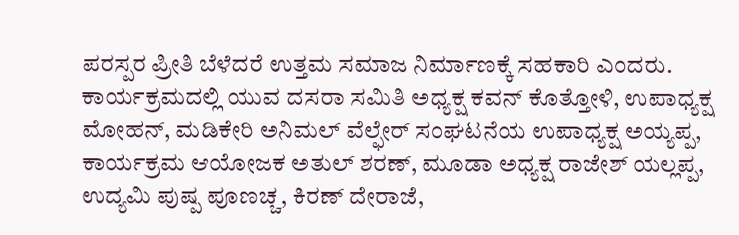ಪರಸ್ಪರ ಪ್ರೀತಿ ಬೆಳೆದರೆ ಉತ್ತಮ ಸಮಾಜ ನಿರ್ಮಾಣಕ್ಕೆ ಸಹಕಾರಿ ಎಂದರು.
ಕಾರ್ಯಕ್ರಮದಲ್ಲಿ ಯುವ ದಸರಾ ಸಮಿತಿ ಅಧ್ಯಕ್ಷ ಕವನ್ ಕೊತ್ತೋಳಿ, ಉಪಾಧ್ಯಕ್ಷ ಮೋಹನ್, ಮಡಿಕೇರಿ ಅನಿಮಲ್ ವೆಲ್ಫೇರ್ ಸಂಘಟನೆಯ ಉಪಾಧ್ಯಕ್ಷ ಅಯ್ಯಪ್ಪ, ಕಾರ್ಯಕ್ರಮ ಆಯೋಜಕ ಅತುಲ್ ಶರಣ್, ಮೂಡಾ ಅಧ್ಯಕ್ಷ ರಾಜೇಶ್ ಯಲ್ಲಪ್ಪ, ಉದ್ಯಮಿ ಪುಷ್ಪ ಪೂಣಚ್ಚ, ಕಿರಣ್ ದೇರಾಜೆ,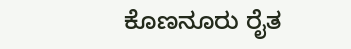ಕೊಣನೂರು ರೈತ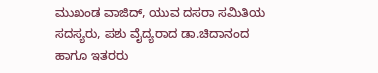ಮುಖಂಡ ವಾಜಿದ್, ಯುವ ದಸರಾ ಸಮಿತಿಯ ಸದಸ್ಯರು, ಪಶು ವೈದ್ಯರಾದ ಡಾ.ಚಿದಾನಂದ ಹಾಗೂ ಇತರರು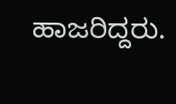ಹಾಜರಿದ್ದರು.